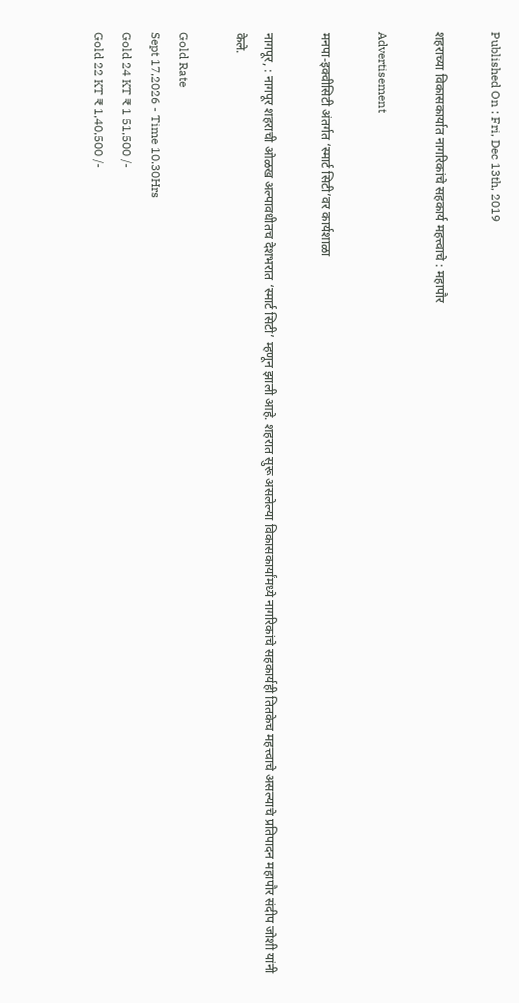Published On : Fri, Dec 13th, 2019

शहराच्या विकासकार्यात नागरिकांचे सहकार्य महत्त्वाचे : महापौर

Advertisement

मनपा-इक्वीसिटी अंतर्गत ‘स्मार्ट सिटी’वर कार्यशाळा

नागपूर, : नागपूर शहराची ओळख अल्पावधीतच देशभरात ‘स्मार्ट सिटी’ म्हणून झाली आहे. शहरात सुरू असलेल्या विकासकार्यांमध्ये नागरिकांचे सहकार्यही तितकेच महत्त्वाचे असल्याचे प्रतिपादन महापौर संदीप जोशी यांनी केले.

Gold Rate
Sept 17,2026 - Time 10.30Hrs
Gold 24 KT ₹ 1 51,500 /-
Gold 22 KT ₹ 1,40,500 /-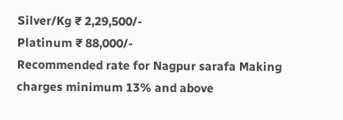Silver/Kg ₹ 2,29,500/-
Platinum ₹ 88,000/-
Recommended rate for Nagpur sarafa Making charges minimum 13% and above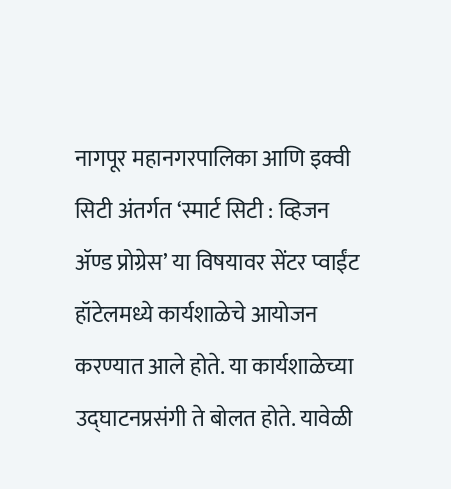नागपूर महानगरपालिका आणि इक्वी सिटी अंतर्गत ‘स्मार्ट सिटी : व्हिजन ॲण्ड प्रोग्रेस’ या विषयावर सेंटर प्वाईंट हॉटेलमध्ये कार्यशाळेचे आयोजन करण्यात आले होते. या कार्यशाळेच्या उद्‌घाटनप्रसंगी ते बोलत होते. यावेळी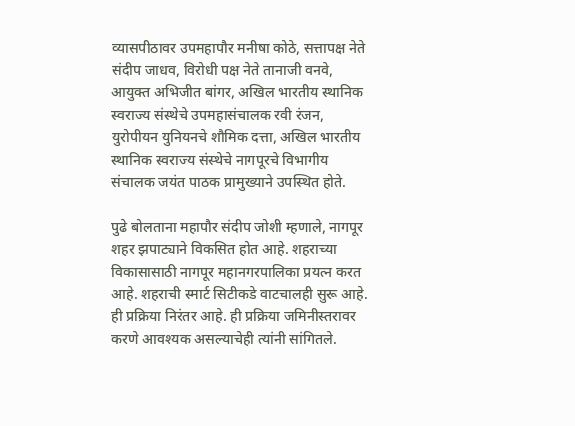व्यासपीठावर उपमहापौर मनीषा कोठे, सत्तापक्ष नेते संदीप जाधव, विरोधी पक्ष नेते तानाजी वनवे, आयुक्त अभिजीत बांगर, अखिल भारतीय स्थानिक स्वराज्य संस्थेचे उपमहासंचालक रवी रंजन, युरोपीयन युनियनचे शौमिक दत्ता, अखिल भारतीय स्थानिक स्वराज्य संस्थेचे नागपूरचे विभागीय संचालक जयंत पाठक प्रामुख्याने उपस्थित होते.

पुढे बोलताना महापौर संदीप जोशी म्हणाले, नागपूर शहर झपाट्याने विकसित होत आहे. शहराच्या विकासासाठी नागपूर महानगरपालिका प्रयत्न करत आहे. शहराची स्मार्ट सिटीकडे वाटचालही सुरू आहे. ही प्रक्रिया निरंतर आहे. ही प्रक्रिया जमिनीस्तरावर करणे आवश्यक असल्याचेही त्यांनी सांगितले.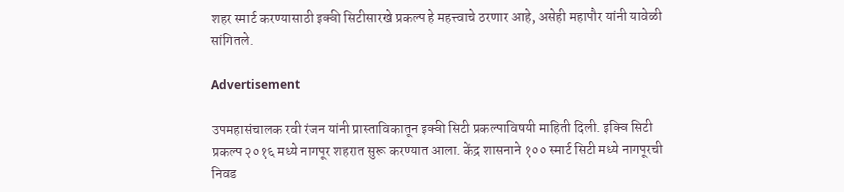शहर स्मार्ट करण्यासाठी इक्वी सिटीसारखे प्रकल्प हे महत्त्वाचे ठरणार आहे, असेही महापौर यांनी यावेळी सांगितले.

Advertisement

उपमहासंचालक रवी रंजन यांनी प्रास्ताविकातून इक्वी सिटी प्रकल्पाविषयी माहिती दिली. इक्वि सिटी प्रकल्प २०१६ मध्ये नागपूर शहरात सुरू करण्यात आला. केंद्र शासनाने १०० स्मार्ट सिटी मध्ये नागपूरची निवड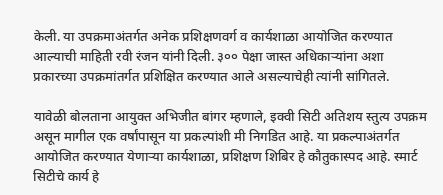केली. या उपक्रमाअंतर्गत अनेक प्रशिक्षणवर्ग व कार्यशाळा आयोजित करण्यात आल्याची माहिती रवी रंजन यांनी दिली. ३०० पेक्षा जास्त अधिकाऱ्यांना अशा प्रकारच्या उपक्रमांतर्गत प्रशिक्षित करण्यात आले असल्याचेही त्यांनी सांगितले.

यावेळी बोलताना आयुक्त अभिजीत बांगर म्हणाले, इक्वी सिटी अतिशय स्तुत्य उपक्रम असून मागील एक वर्षांपासून या प्रकल्पांशी मी निगडित आहे. या प्रकल्पाअंतर्गत आयोजित करण्यात येणाऱ्या कार्यशाळा, प्रशिक्षण शिबिर हे कौतुकास्पद आहे. स्मार्ट सिटीचे कार्य हे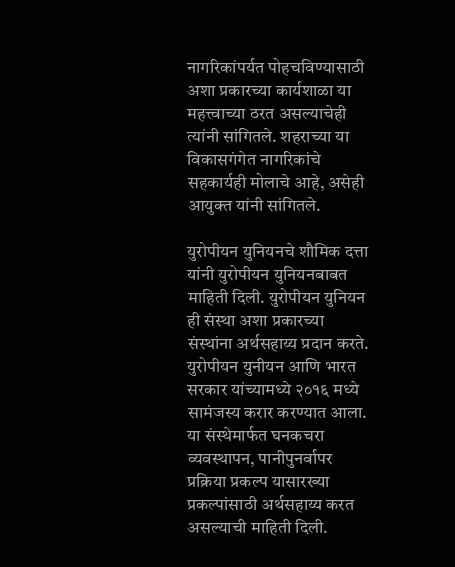नागरिकांपर्यत पोहचविण्यासाठी अशा प्रकारच्या कार्यशाळा या महत्त्वाच्या ठरत असल्याचेही त्यांनी सांगितले. शहराच्या या विकासगंगेत नागरिकांचे सहकार्यही मोलाचे आहे, असेही आयुक्त यांनी सांगितले.

युरोपीयन युनियनचे शौमिक दत्ता यांनी युरोपीयन युनियनबाबत माहिती दिली. युरोपीयन युनियन ही संस्था अशा प्रकारच्या संस्थांना अर्थसहाय्य प्रदान करते. युरोपीयन युनीयन आणि भारत सरकार यांच्यामध्ये २०१६ मध्ये सामंजस्य करार करण्यात आला. या संस्थेमार्फत घनकचरा व्यवस्थापन, पानीपुनर्वापर प्रक्रिया प्रकल्प यासारख्या प्रकल्पांसाठी अर्थसहाय्य करत असल्याची माहिती दिली.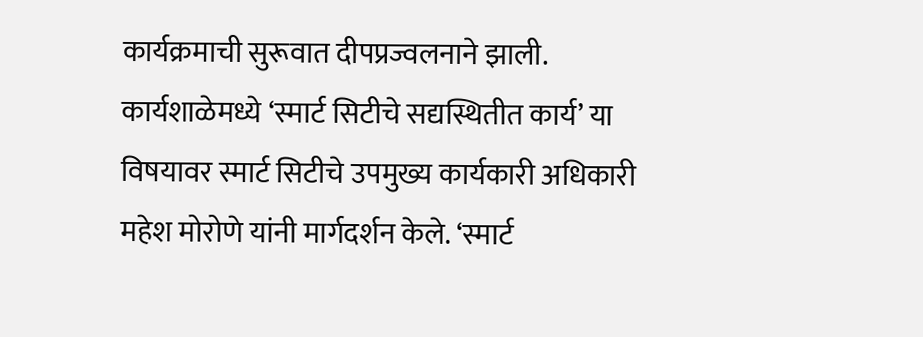कार्यक्रमाची सुरूवात दीपप्रज्वलनाने झाली. कार्यशाळेमध्ये ‘स्मार्ट सिटीचे सद्यस्थितीत कार्य’ या विषयावर स्मार्ट सिटीचे उपमुख्य कार्यकारी अधिकारी महेश मोरोणे यांनी मार्गदर्शन केले. ‘स्मार्ट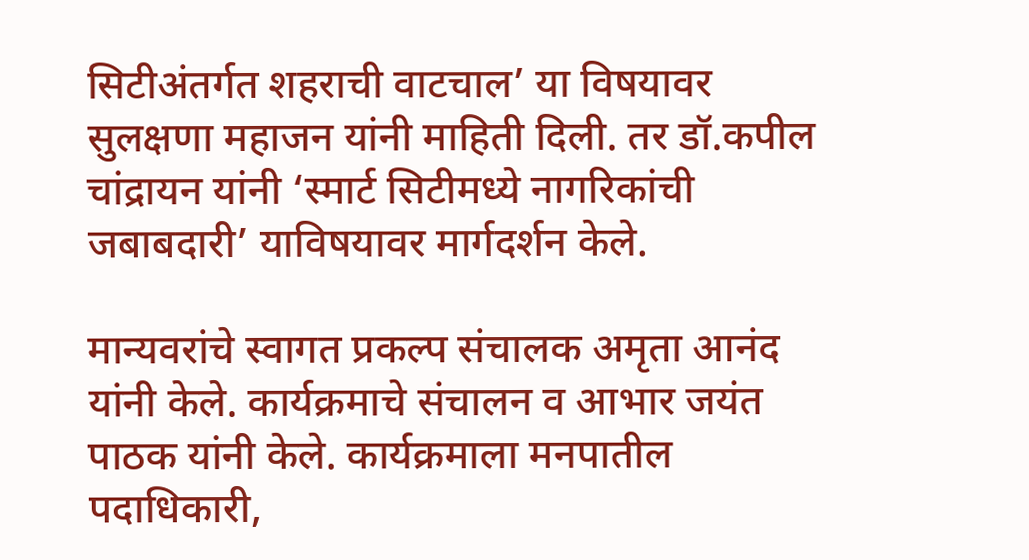सिटीअंतर्गत शहराची वाटचाल’ या विषयावर सुलक्षणा महाजन यांनी माहिती दिली. तर डॉ.कपील चांद्रायन यांनी ‘स्मार्ट सिटीमध्ये नागरिकांची जबाबदारी’ याविषयावर मार्गदर्शन केले.

मान्यवरांचे स्वागत प्रकल्प संचालक अमृता आनंद यांनी केले. कार्यक्रमाचे संचालन व आभार जयंत पाठक यांनी केले. कार्यक्रमाला मनपातील पदाधिकारी,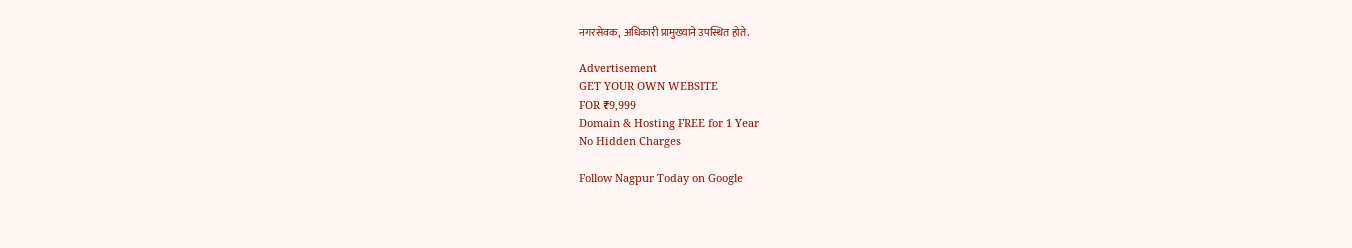नगरसेवक, अधिकारी प्रामुख्याने उपस्थित होते.

Advertisement
GET YOUR OWN WEBSITE
FOR ₹9,999
Domain & Hosting FREE for 1 Year
No Hidden Charges

Follow Nagpur Today on Google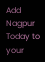Add Nagpur Today to your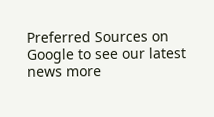Preferred Sources on Google to see our latest news more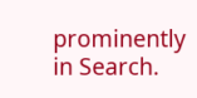prominently in Search.